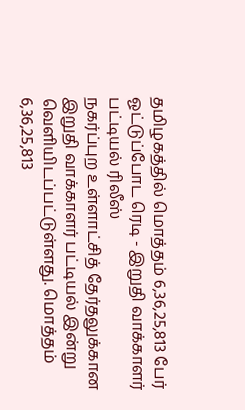தமிழகத்தில் மொத்தம் 6,36,25,813 பேர் ஓட்டுப்போட ரெடி - இறுதி வாக்காளர் பட்டியல் ரிலீஸ்
நகர்ப்புற உள்ளாட்சித் தேர்தலுக்கான இறுதி வாக்காளர் பட்டியல் இன்று வெளியிடப்பட்டுள்ளது. மொத்தம் 6,36,25,813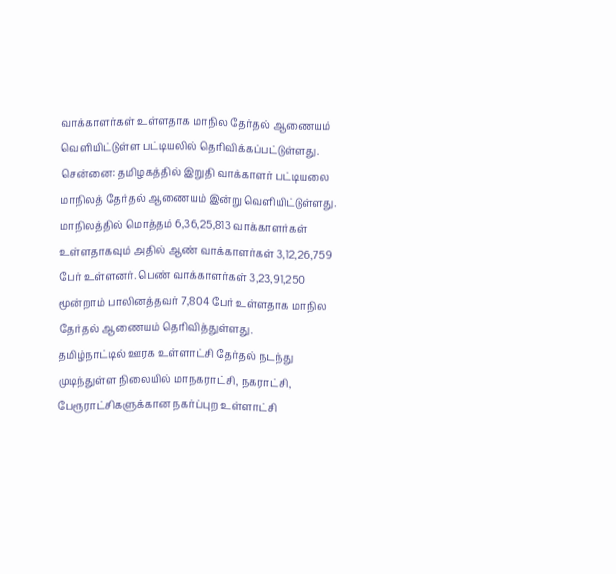வாக்காளர்கள் உள்ளதாக மாநில தேர்தல் ஆணையம் வெளியிட்டுள்ள பட்டியலில் தெரிவிக்கப்பட்டுள்ளது.
சென்னை: தமிழகத்தில் இறுதி வாக்காளர் பட்டியலை மாநிலத் தேர்தல் ஆணையம் இன்று வெளியிட்டுள்ளது. மாநிலத்தில் மொத்தம் 6,36,25,813 வாக்காளர்கள் உள்ளதாகவும் அதில் ஆண் வாக்காளர்கள் 3,12,26,759 பேர் உள்ளனர். பெண் வாக்காளர்கள் 3,23,91,250 மூன்றாம் பாலினத்தவர் 7,804 பேர் உள்ளதாக மாநில தேர்தல் ஆணையம் தெரிவித்துள்ளது.
தமிழ்நாட்டில் ஊரக உள்ளாட்சி தேர்தல் நடந்து முடிந்துள்ள நிலையில் மாநகராட்சி, நகராட்சி, பேரூராட்சிகளுக்கான நகர்ப்புற உள்ளாட்சி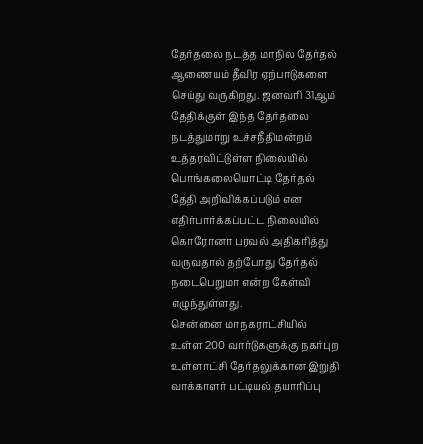தேர்தலை நடத்த மாநில தேர்தல் ஆணையம் தீவிர ஏற்பாடுகளை செய்து வருகிறது. ஜனவரி 31ஆம் தேதிக்குள் இந்த தேர்தலை நடத்துமாறு உச்சநீதிமன்றம் உத்தரவிட்டுள்ள நிலையில் பொங்கலையொட்டி தேர்தல் தேதி அறிவிக்கப்படும் என எதிர்பார்க்கப்பட்ட நிலையில் கொரோனா பரவல் அதிகரித்து வருவதால் தற்போது தேர்தல் நடைபெறுமா என்ற கேள்வி எழுந்துள்ளது.
சென்னை மாநகராட்சியில் உள்ள 200 வார்டுகளுக்கு நகர்புற உள்ளாட்சி தேர்தலுக்கான இறுதி வாக்காளர் பட்டியல் தயாரிப்பு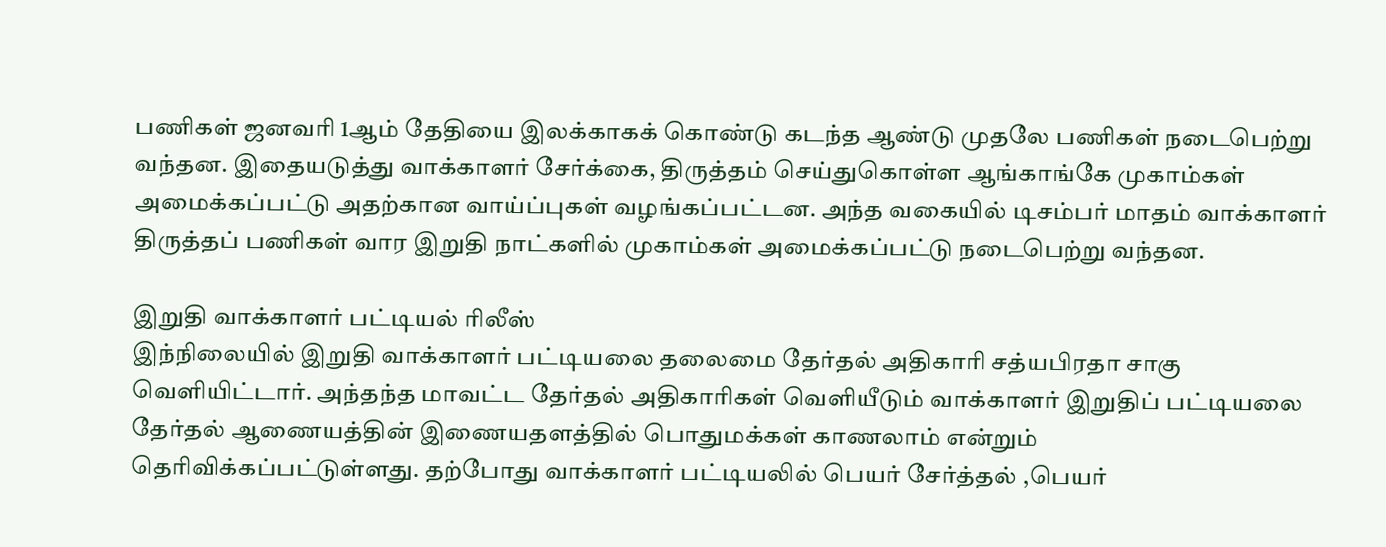பணிகள் ஜனவரி 1ஆம் தேதியை இலக்காகக் கொண்டு கடந்த ஆண்டு முதலே பணிகள் நடைபெற்று வந்தன. இதையடுத்து வாக்காளர் சேர்க்கை, திருத்தம் செய்துகொள்ள ஆங்காங்கே முகாம்கள் அமைக்கப்பட்டு அதற்கான வாய்ப்புகள் வழங்கப்பட்டன. அந்த வகையில் டிசம்பர் மாதம் வாக்காளர் திருத்தப் பணிகள் வார இறுதி நாட்களில் முகாம்கள் அமைக்கப்பட்டு நடைபெற்று வந்தன.

இறுதி வாக்காளர் பட்டியல் ரிலீஸ்
இந்நிலையில் இறுதி வாக்காளர் பட்டியலை தலைமை தேர்தல் அதிகாரி சத்யபிரதா சாகு வெளியிட்டார். அந்தந்த மாவட்ட தேர்தல் அதிகாரிகள் வெளியீடும் வாக்காளர் இறுதிப் பட்டியலை தேர்தல் ஆணையத்தின் இணையதளத்தில் பொதுமக்கள் காணலாம் என்றும் தெரிவிக்கப்பட்டுள்ளது. தற்போது வாக்காளர் பட்டியலில் பெயர் சேர்த்தல் ,பெயர்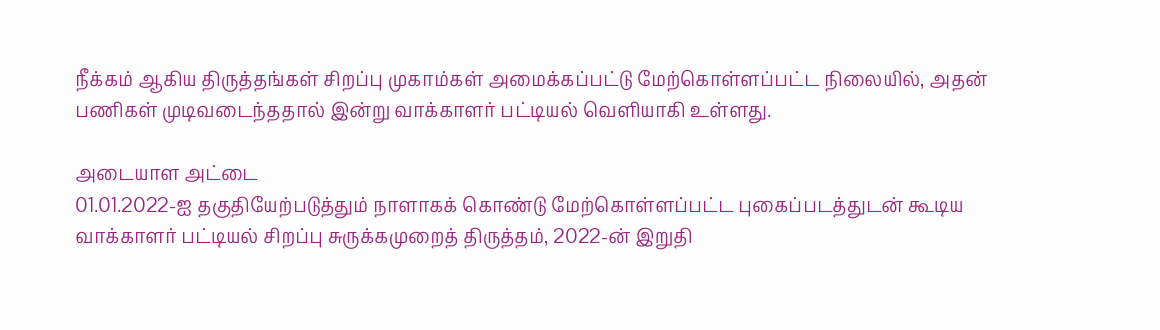நீக்கம் ஆகிய திருத்தங்கள் சிறப்பு முகாம்கள் அமைக்கப்பட்டு மேற்கொள்ளப்பட்ட நிலையில், அதன் பணிகள் முடிவடைந்ததால் இன்று வாக்காளர் பட்டியல் வெளியாகி உள்ளது.

அடையாள அட்டை
01.01.2022-ஐ தகுதியேற்படுத்தும் நாளாகக் கொண்டு மேற்கொள்ளப்பட்ட புகைப்படத்துடன் கூடிய வாக்காளர் பட்டியல் சிறப்பு சுருக்கமுறைத் திருத்தம், 2022-ன் இறுதி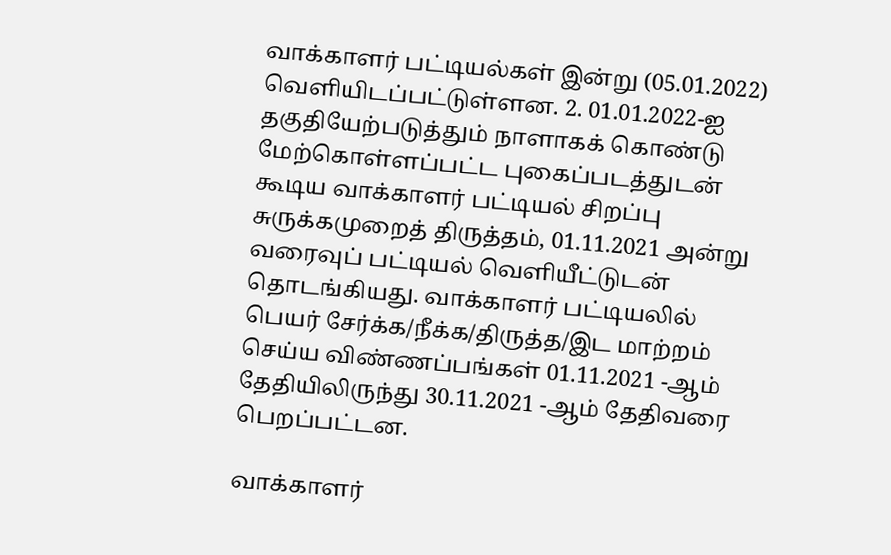வாக்காளர் பட்டியல்கள் இன்று (05.01.2022) வெளியிடப்பட்டுள்ளன. 2. 01.01.2022-ஐ தகுதியேற்படுத்தும் நாளாகக் கொண்டு மேற்கொள்ளப்பட்ட புகைப்படத்துடன் கூடிய வாக்காளர் பட்டியல் சிறப்பு சுருக்கமுறைத் திருத்தம், 01.11.2021 அன்று வரைவுப் பட்டியல் வெளியீட்டுடன் தொடங்கியது. வாக்காளர் பட்டியலில் பெயர் சேர்க்க/நீக்க/திருத்த/இட மாற்றம் செய்ய விண்ணப்பங்கள் 01.11.2021 -ஆம் தேதியிலிருந்து 30.11.2021 -ஆம் தேதிவரை பெறப்பட்டன.

வாக்காளர்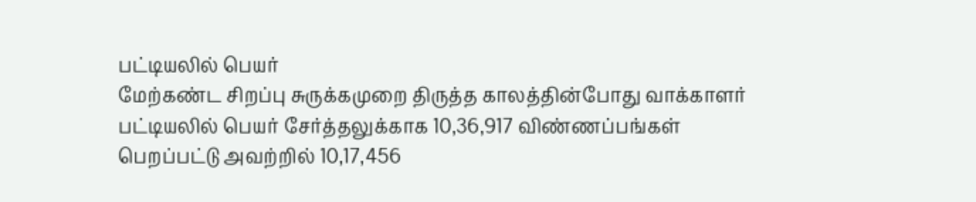பட்டியலில் பெயர்
மேற்கண்ட சிறப்பு சுருக்கமுறை திருத்த காலத்தின்போது வாக்காளர் பட்டியலில் பெயர் சேர்த்தலுக்காக 10,36,917 விண்ணப்பங்கள் பெறப்பட்டு அவற்றில் 10,17,456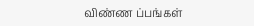விண்ண ப்பங்கள்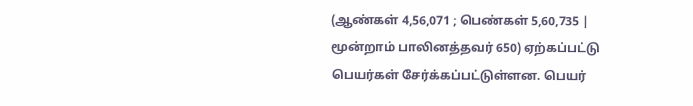(ஆண்கள் 4,56,071 ; பெண்கள் 5,60,735 | மூன்றாம் பாலினத்தவர் 650) ஏற்கப்பட்டு பெயர்கள் சேர்க்கப்பட்டுள்ளன. பெயர்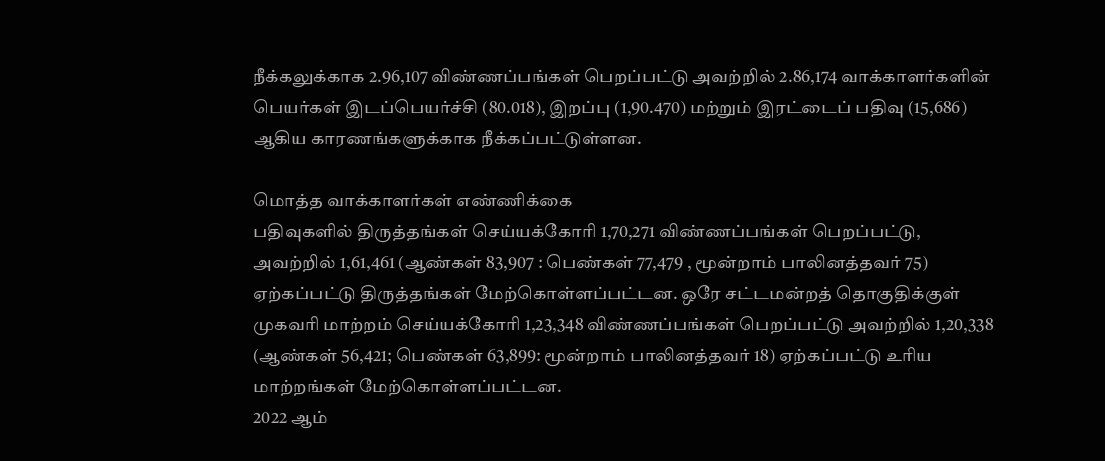நீக்கலுக்காக 2.96,107 விண்ணப்பங்கள் பெறப்பட்டு அவற்றில் 2.86,174 வாக்காளர்களின் பெயர்கள் இடப்பெயர்ச்சி (80.018), இறப்பு (1,90.470) மற்றும் இரட்டைப் பதிவு (15,686) ஆகிய காரணங்களுக்காக நீக்கப்பட்டுள்ளன.

மொத்த வாக்காளர்கள் எண்ணிக்கை
பதிவுகளில் திருத்தங்கள் செய்யக்கோரி 1,70,271 விண்ணப்பங்கள் பெறப்பட்டு, அவற்றில் 1,61,461 (ஆண்கள் 83,907 : பெண்கள் 77,479 , மூன்றாம் பாலினத்தவர் 75) ஏற்கப்பட்டு திருத்தங்கள் மேற்கொள்ளப்பட்டன. ஒரே சட்டமன்றத் தொகுதிக்குள் முகவரி மாற்றம் செய்யக்கோரி 1,23,348 விண்ணப்பங்கள் பெறப்பட்டு அவற்றில் 1,20,338 (ஆண்கள் 56,421; பெண்கள் 63,899: மூன்றாம் பாலினத்தவர் 18) ஏற்கப்பட்டு உரிய மாற்றங்கள் மேற்கொள்ளப்பட்டன.
2022 ஆம்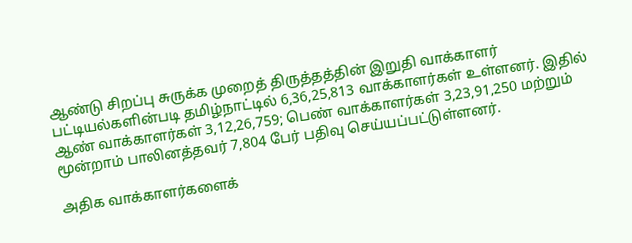ஆண்டு சிறப்பு சுருக்க முறைத் திருத்தத்தின் இறுதி வாக்காளர் பட்டியல்களின்படி தமிழ்நாட்டில் 6,36,25,813 வாக்காளர்கள் உள்ளனர். இதில் ஆண் வாக்காளர்கள் 3,12,26,759; பெண் வாக்காளர்கள் 3,23,91,250 மற்றும் மூன்றாம் பாலினத்தவர் 7,804 பேர் பதிவு செய்யப்பட்டுள்ளனர்.

அதிக வாக்காளர்களைக்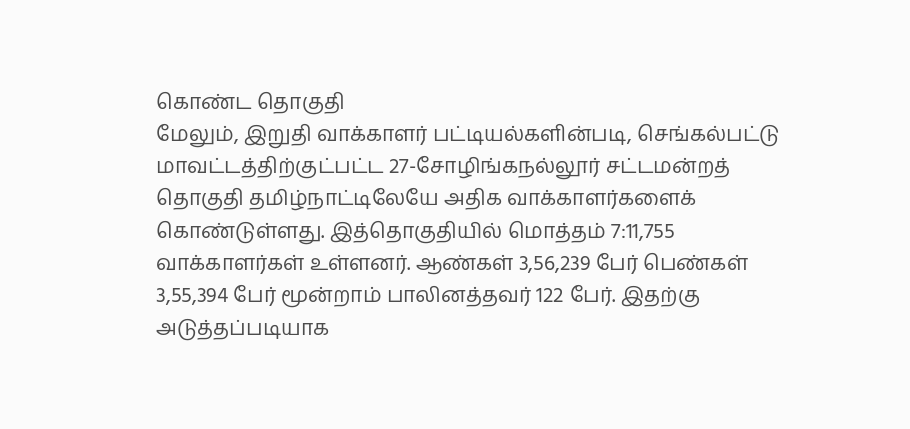கொண்ட தொகுதி
மேலும், இறுதி வாக்காளர் பட்டியல்களின்படி, செங்கல்பட்டு மாவட்டத்திற்குட்பட்ட 27-சோழிங்கநல்லூர் சட்டமன்றத் தொகுதி தமிழ்நாட்டிலேயே அதிக வாக்காளர்களைக் கொண்டுள்ளது. இத்தொகுதியில் மொத்தம் 7:11,755 வாக்காளர்கள் உள்ளனர். ஆண்கள் 3,56,239 பேர் பெண்கள் 3,55,394 பேர் மூன்றாம் பாலினத்தவர் 122 பேர். இதற்கு அடுத்தப்படியாக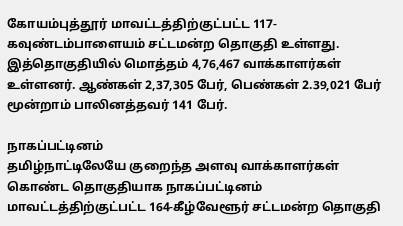கோயம்புத்தூர் மாவட்டத்திற்குட்பட்ட 117-கவுண்டம்பாளையம் சட்டமன்ற தொகுதி உள்ளது. இத்தொகுதியில் மொத்தம் 4,76,467 வாக்காளர்கள் உள்ளனர். ஆண்கள் 2,37,305 பேர், பெண்கள் 2.39,021 பேர் மூன்றாம் பாலினத்தவர் 141 பேர்.

நாகப்பட்டினம்
தமிழ்நாட்டிலேயே குறைந்த அளவு வாக்காளர்கள் கொண்ட தொகுதியாக நாகப்பட்டினம் மாவட்டத்திற்குட்பட்ட 164-கீழ்வேளூர் சட்டமன்ற தொகுதி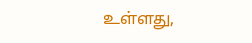உள்ளது,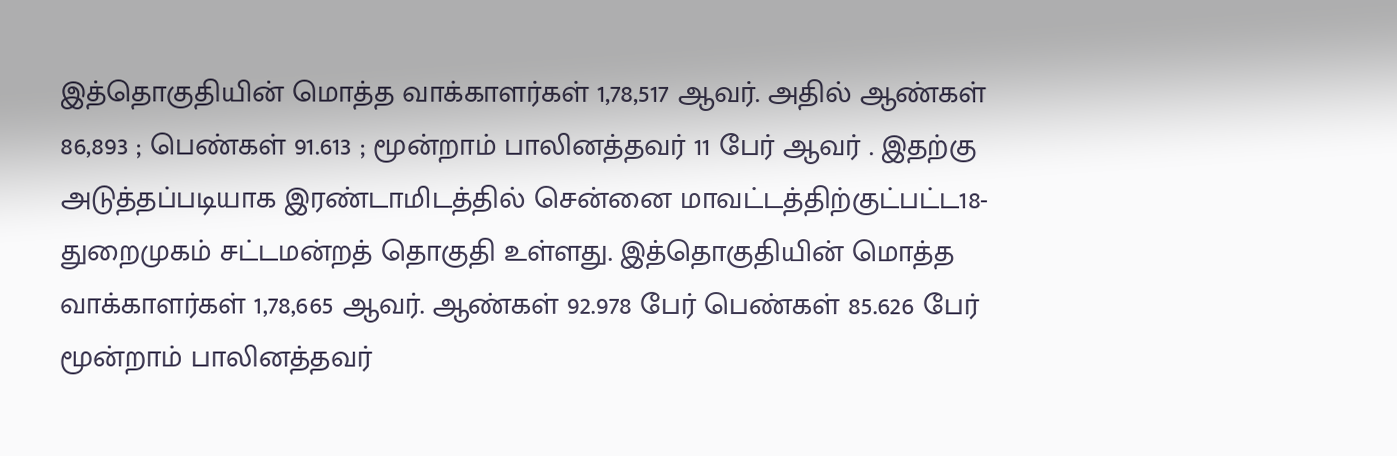இத்தொகுதியின் மொத்த வாக்காளர்கள் 1,78,517 ஆவர். அதில் ஆண்கள் 86,893 ; பெண்கள் 91.613 ; மூன்றாம் பாலினத்தவர் 11 பேர் ஆவர் . இதற்கு அடுத்தப்படியாக இரண்டாமிடத்தில் சென்னை மாவட்டத்திற்குட்பட்ட18-துறைமுகம் சட்டமன்றத் தொகுதி உள்ளது. இத்தொகுதியின் மொத்த வாக்காளர்கள் 1,78,665 ஆவர். ஆண்கள் 92.978 பேர் பெண்கள் 85.626 பேர் மூன்றாம் பாலினத்தவர்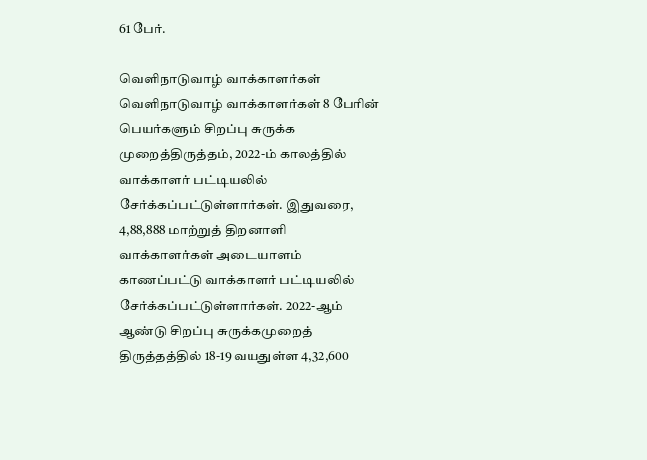61 பேர்.

வெளிநாடுவாழ் வாக்காளர்கள்
வெளிநாடுவாழ் வாக்காளர்கள் 8 பேரின் பெயர்களும் சிறப்பு சுருக்க முறைத்திருத்தம், 2022-ம் காலத்தில் வாக்காளர் பட்டியலில் சேர்க்கப்பட்டுள்ளார்கள். இதுவரை, 4,88,888 மாற்றுத் திறனாளி வாக்காளர்கள் அடையாளம் காணப்பட்டு வாக்காளர் பட்டியலில் சேர்க்கப்பட்டுள்ளார்கள். 2022-ஆம் ஆண்டு சிறப்பு சுருக்கமுறைத் திருத்தத்தில் 18-19 வயதுள்ள 4,32,600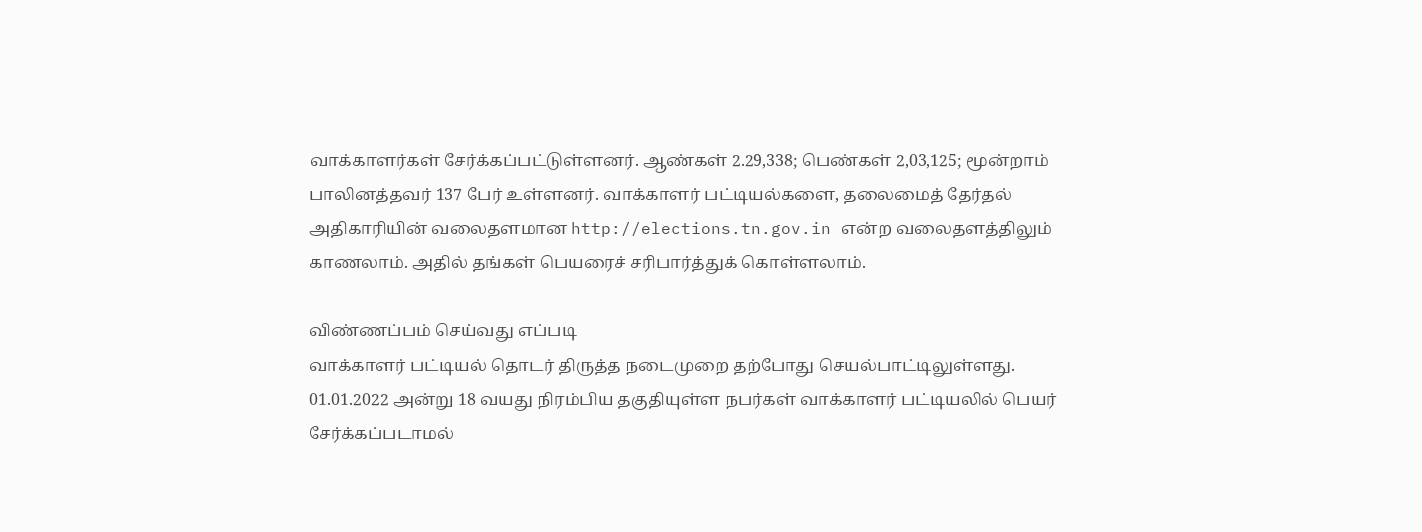வாக்காளர்கள் சேர்க்கப்பட்டுள்ளனர். ஆண்கள் 2.29,338; பெண்கள் 2,03,125; மூன்றாம் பாலினத்தவர் 137 பேர் உள்ளனர். வாக்காளர் பட்டியல்களை, தலைமைத் தேர்தல் அதிகாரியின் வலைதளமான http://elections.tn.gov.in என்ற வலைதளத்திலும் காணலாம். அதில் தங்கள் பெயரைச் சரிபார்த்துக் கொள்ளலாம்.

விண்ணப்பம் செய்வது எப்படி
வாக்காளர் பட்டியல் தொடர் திருத்த நடைமுறை தற்போது செயல்பாட்டிலுள்ளது. 01.01.2022 அன்று 18 வயது நிரம்பிய தகுதியுள்ள நபர்கள் வாக்காளர் பட்டியலில் பெயர் சேர்க்கப்படாமல்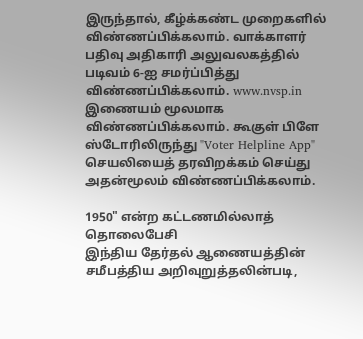இருந்தால், கீழ்க்கண்ட முறைகளில் விண்ணப்பிக்கலாம். வாக்காளர் பதிவு அதிகாரி அலுவலகத்தில் படிவம் 6-ஐ சமர்ப்பித்து விண்ணப்பிக்கலாம். www.nvsp.in இணையம் மூலமாக விண்ணப்பிக்கலாம். கூகுள் பிளே ஸ்டோரிலிருந்து "Voter Helpline App" செயலியைத் தரவிறக்கம் செய்து அதன்மூலம் விண்ணப்பிக்கலாம்.

1950" என்ற கட்டணமில்லாத் தொலைபேசி
இந்திய தேர்தல் ஆணையத்தின் சமீபத்திய அறிவுறுத்தலின்படி,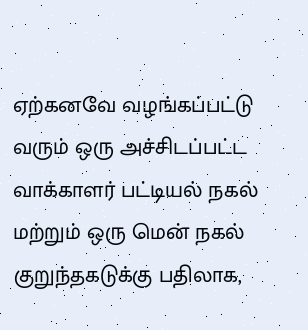ஏற்கனவே வழங்கப்பட்டு வரும் ஒரு அச்சிடப்பட்ட வாக்காளர் பட்டியல் நகல் மற்றும் ஒரு மென் நகல் குறுந்தகடுக்கு பதிலாக,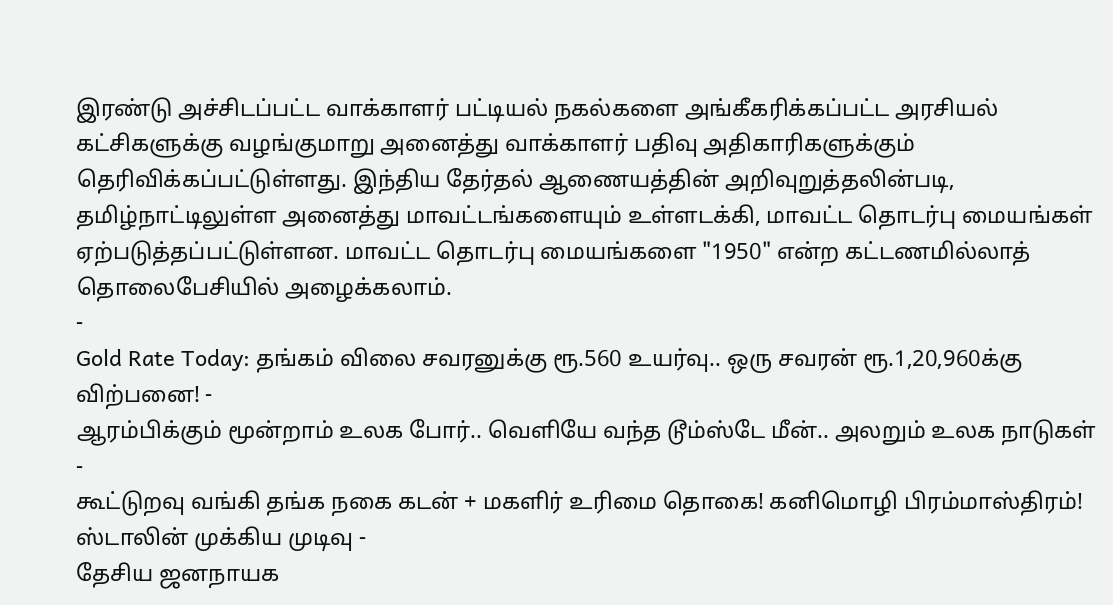இரண்டு அச்சிடப்பட்ட வாக்காளர் பட்டியல் நகல்களை அங்கீகரிக்கப்பட்ட அரசியல் கட்சிகளுக்கு வழங்குமாறு அனைத்து வாக்காளர் பதிவு அதிகாரிகளுக்கும் தெரிவிக்கப்பட்டுள்ளது. இந்திய தேர்தல் ஆணையத்தின் அறிவுறுத்தலின்படி, தமிழ்நாட்டிலுள்ள அனைத்து மாவட்டங்களையும் உள்ளடக்கி, மாவட்ட தொடர்பு மையங்கள் ஏற்படுத்தப்பட்டுள்ளன. மாவட்ட தொடர்பு மையங்களை "1950" என்ற கட்டணமில்லாத் தொலைபேசியில் அழைக்கலாம்.
-
Gold Rate Today: தங்கம் விலை சவரனுக்கு ரூ.560 உயர்வு.. ஒரு சவரன் ரூ.1,20,960க்கு விற்பனை! -
ஆரம்பிக்கும் மூன்றாம் உலக போர்.. வெளியே வந்த டூம்ஸ்டே மீன்.. அலறும் உலக நாடுகள் -
கூட்டுறவு வங்கி தங்க நகை கடன் + மகளிர் உரிமை தொகை! கனிமொழி பிரம்மாஸ்திரம்! ஸ்டாலின் முக்கிய முடிவு -
தேசிய ஜனநாயக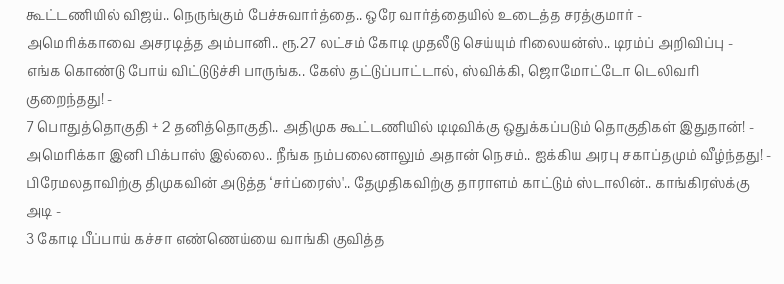கூட்டணியில் விஜய்.. நெருங்கும் பேச்சுவார்த்தை.. ஒரே வார்த்தையில் உடைத்த சரத்குமார் -
அமெரிக்காவை அசரடித்த அம்பானி.. ரூ.27 லட்சம் கோடி முதலீடு செய்யும் ரிலையன்ஸ்.. டிரம்ப் அறிவிப்பு -
எங்க கொண்டு போய் விட்டுடுச்சி பாருங்க.. கேஸ் தட்டுப்பாட்டால், ஸ்விக்கி, ஜொமோட்டோ டெலிவரி குறைந்தது! -
7 பொதுத்தொகுதி + 2 தனித்தொகுதி.. அதிமுக கூட்டணியில் டிடிவிக்கு ஒதுக்கப்படும் தொகுதிகள் இதுதான்! -
அமெரிக்கா இனி பிக்பாஸ் இல்லை.. நீங்க நம்பலைனாலும் அதான் நெசம்.. ஐக்கிய அரபு சகாப்தமும் வீழ்ந்தது! -
பிரேமலதாவிற்கு திமுகவின் அடுத்த ‘சர்ப்ரைஸ்'.. தேமுதிகவிற்கு தாராளம் காட்டும் ஸ்டாலின்.. காங்கிரஸ்க்கு அடி -
3 கோடி பீப்பாய் கச்சா எண்ணெய்யை வாங்கி குவித்த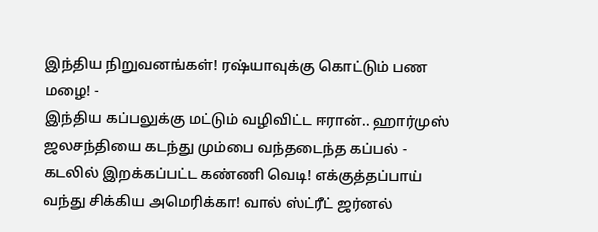இந்திய நிறுவனங்கள்! ரஷ்யாவுக்கு கொட்டும் பண மழை! -
இந்திய கப்பலுக்கு மட்டும் வழிவிட்ட ஈரான்.. ஹார்முஸ் ஜலசந்தியை கடந்து மும்பை வந்தடைந்த கப்பல் -
கடலில் இறக்கப்பட்ட கண்ணி வெடி! எக்குத்தப்பாய் வந்து சிக்கிய அமெரிக்கா! வால் ஸ்ட்ரீட் ஜர்னல்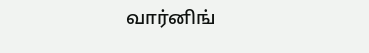வார்னிங்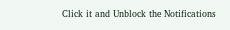Click it and Unblock the Notifications